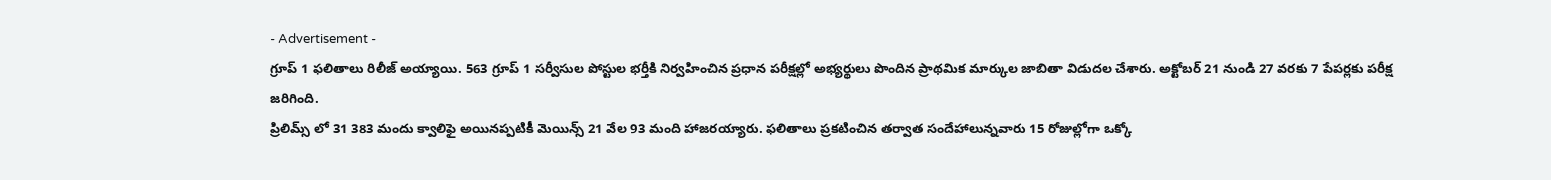- Advertisement -
గ్రూప్ 1 ఫలితాలు రిలీజ్ అయ్యాయి. 563 గ్రూప్ 1 సర్వీసుల పోస్టుల భర్తీకి నిర్వహించిన ప్రధాన పరీక్షల్లో అభ్యర్థులు పొందిన ప్రాథమిక మార్కుల జాబితా విడుదల చేశారు. అక్టోబర్ 21 నుండి 27 వరకు 7 పేపర్లకు పరీక్ష జరిగింది.
ప్రిలిమ్స్ లో 31 383 మందు క్వాలిఫై అయినప్పటికీ మెయిన్స్ 21 వేల 93 మంది హాజరయ్యారు. ఫలితాలు ప్రకటించిన తర్వాత సందేహాలున్నవారు 15 రోజుల్లోగా ఒక్కో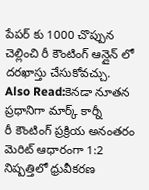పేపర్ కు 1000 చొప్పున చెల్లించి రీ కౌంటింగ్ ఆన్లైన్ లో దరఖాస్తు చేసుకోవచ్చు.
Also Read:కెనడా నూతన ప్రధానిగా మార్క్ కార్నీ
రీ కౌంటింగ్ ప్రక్రియ అనంతరం మెరిట్ ఆధారంగా 1:2 నిష్పత్తిలో ధ్రువీకరణ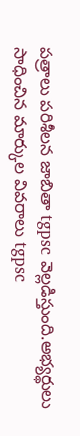పత్రాలు పరిశీలన జాబితా tgpsc వెల్లడిస్తుంది.అభ్యర్థులు సాధించిన మార్కుల వివరాలు tgpsc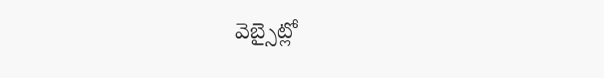వెబ్సైట్లో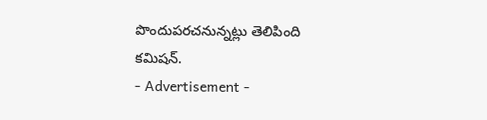పొందుపరచనున్నట్లు తెలిపింది కమిషన్.
- Advertisement -